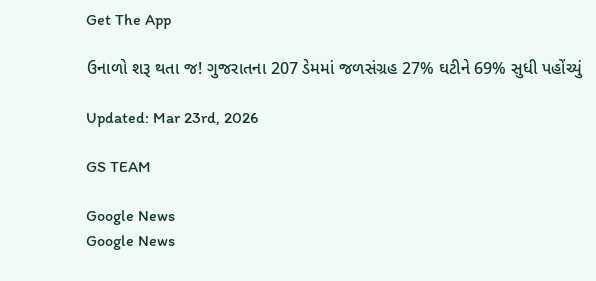Get The App

ઉનાળો શરૂ થતા જ! ગુજરાતના 207 ડેમમાં જળસંગ્રહ 27% ઘટીને 69% સુધી પહોંચ્યું

Updated: Mar 23rd, 2026

GS TEAM

Google News
Google News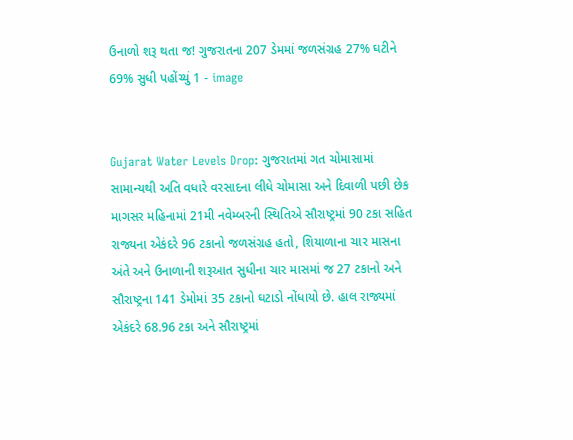ઉનાળો શરૂ થતા જ! ગુજરાતના 207 ડેમમાં જળસંગ્રહ 27% ઘટીને 69% સુધી પહોંચ્યું 1 - image


Gujarat Water Levels Drop: ગુજરાતમાં ગત ચોમાસામાં સામાન્યથી અતિ વધારે વરસાદના લીધે ચોમાસા અને દિવાળી પછી છેક માગસર મહિનામાં 21મી નવેમ્બરની સ્થિતિએ સૌરાષ્ટ્રમાં 90 ટકા સહિત રાજ્યના એકંદરે 96 ટકાનો જળસંગ્રહ હતો, શિયાળાના ચાર માસના અંતે અને ઉનાળાની શરૂઆત સુધીના ચાર માસમાં જ 27 ટકાનો અને સૌરાષ્ટ્રના 141 ડેમોમાં 35 ટકાનો ઘટાડો નોંધાયો છે. હાલ રાજ્યમાં એકંદરે 68.96 ટકા અને સૌરાષ્ટ્રમાં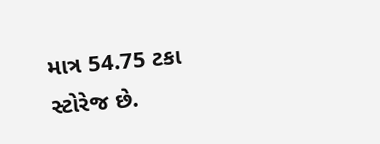માત્ર 54.75 ટકા સ્ટોરેજ છે.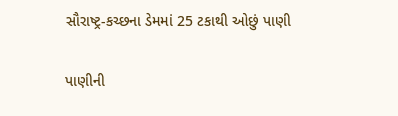સૌરાષ્ટ્ર-કચ્છના ડેમમાં 25 ટકાથી ઓછું પાણી

પાણીની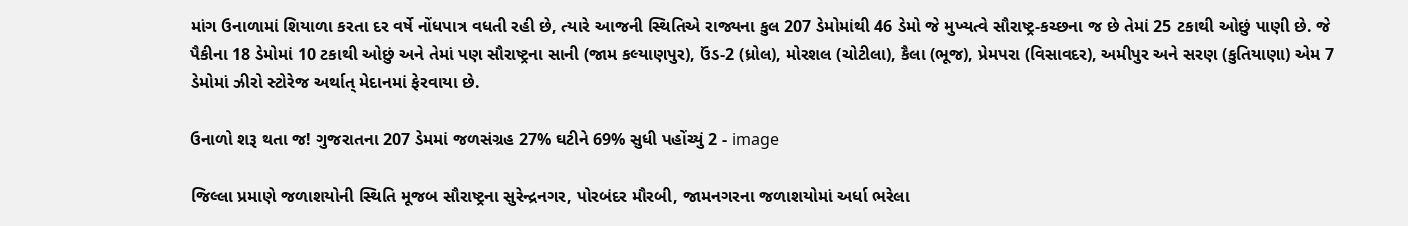માંગ ઉનાળામાં શિયાળા કરતા દર વર્ષે નોંધપાત્ર વધતી રહી છે, ત્યારે આજની સ્થિતિએ રાજ્યના કુલ 207 ડેમોમાંથી 46 ડેમો જે મુખ્યત્વે સૌરાષ્ટ્ર-કચ્છના જ છે તેમાં 25 ટકાથી ઓછું પાણી છે. જે પૈકીના 18 ડેમોમાં 10 ટકાથી ઓછું અને તેમાં પણ સૌરાષ્ટ્રના સાની (જામ કલ્યાણપુર), ઉંડ-2 (ધ્રોલ), મોરશલ (ચોટીલા), કૈલા (ભૂજ), પ્રેમપરા (વિસાવદર), અમીપુર અને સરણ (કુતિયાણા) એમ 7 ડેમોમાં ઝીરો સ્ટોરેજ અર્થાત્ મેદાનમાં ફેરવાયા છે.

ઉનાળો શરૂ થતા જ! ગુજરાતના 207 ડેમમાં જળસંગ્રહ 27% ઘટીને 69% સુધી પહોંચ્યું 2 - image

જિલ્લા પ્રમાણે જળાશયોની સ્થિતિ મૂજબ સૌરાષ્ટ્રના સુરેન્દ્રનગર, પોરબંદર મૌરબી, જામનગરના જળાશયોમાં અર્ધા ભરેલા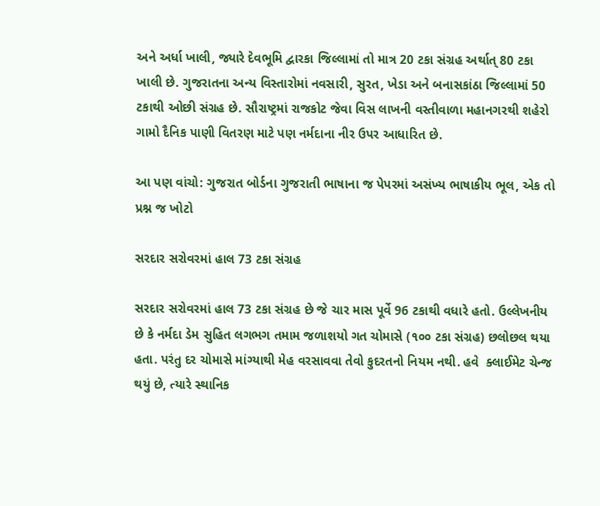અને અર્ધા ખાલી, જ્યારે દેવભૂમિ દ્વારકા જિલ્લામાં તો માત્ર 20 ટકા સંગ્રહ અર્થાત્ 80 ટકા ખાલી છે. ગુજરાતના અન્ય વિસ્તારોમાં નવસારી, સુરત, ખેડા અને બનાસકાંઠા જિલ્લામાં 50 ટકાથી ઓછી સંગ્રહ છે. સૌરાષ્ટ્રમાં રાજકોટ જેવા વિસ લાખની વસ્તીવાળા મહાનગરથી શહેરો ગામો દૈનિક પાણી વિતરણ માટે પણ નર્મદાના નીર ઉપર આધારિત છે.

આ પણ વાંચો: ગુજરાત બોર્ડના ગુજરાતી ભાષાના જ પેપરમાં અસંખ્ય ભાષાકીય ભૂલ, એક તો પ્રશ્ન જ ખોટો

સરદાર સરોવરમાં હાલ 73 ટકા સંગ્રહ

સરદાર સરોવરમાં હાલ 73 ટકા સંગ્રહ છે જે ચાર માસ પૂર્વે 96 ટકાથી વધારે હતો. ઉલ્લેખનીય છે કે નર્મદા ડેમ સુહિત લગભગ તમામ જળાશયો ગત ચોમાસે (૧૦૦ ટકા સંગ્રહ) છલોછલ થયા હતા. પરંતુ દર ચોમાસે માંગ્યાથી મેહ વરસાવવા તેવો કુદરતનો નિયમ નથી. હવે  ક્લાઈમેટ ચેન્જ થયું છે, ત્યારે સ્થાનિક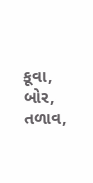કૂવા, બોર, તળાવ,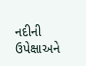નદીની ઉપેક્ષાઅને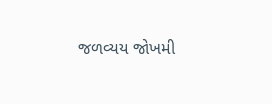જળવ્યય જોખમી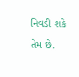નિવડી શકે તેમ છે.